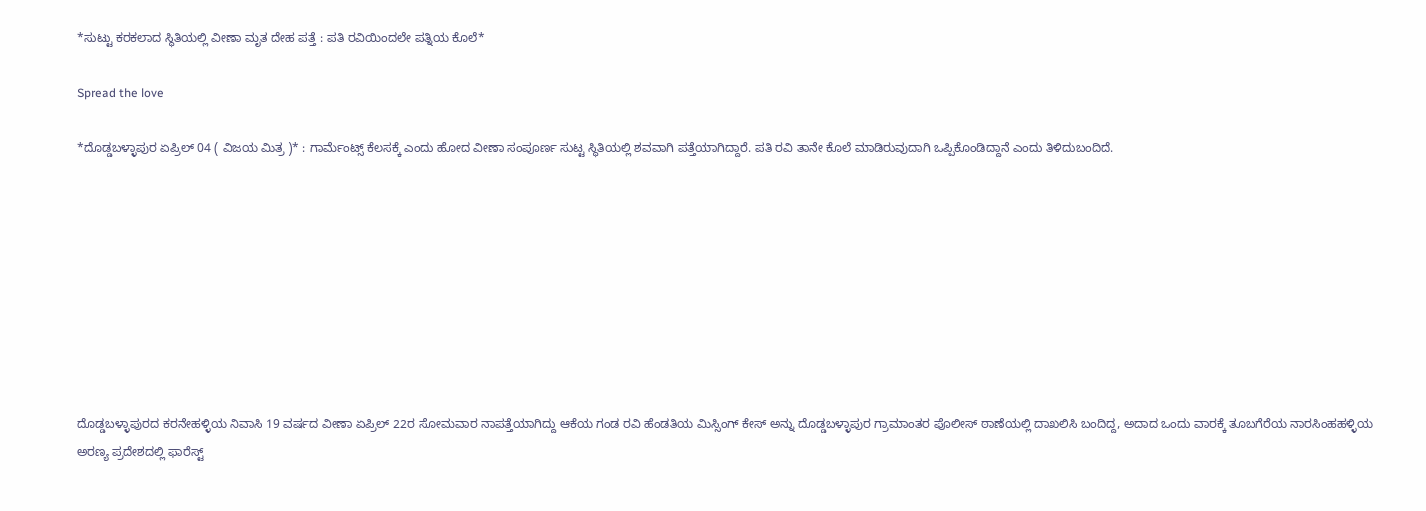*ಸುಟ್ಟು ಕರಕಲಾದ ಸ್ಥಿತಿಯಲ್ಲಿ ವೀಣಾ ಮೃತ ದೇಹ ಪತ್ತೆ : ಪತಿ ರವಿಯಿಂದಲೇ ಪತ್ನಿಯ ಕೊಲೆ*

Spread the love

*ದೊಡ್ಡಬಳ್ಳಾಪುರ ಏಪ್ರಿಲ್ 04 ( ವಿಜಯ ಮಿತ್ರ )* : ಗಾರ್ಮೆಂಟ್ಸ್ ಕೆಲಸಕ್ಕೆ ಎಂದು ಹೋದ ವೀಣಾ ಸಂಪೂರ್ಣ ಸುಟ್ಟ ಸ್ಥಿತಿಯಲ್ಲಿ ಶವವಾಗಿ ಪತ್ತೆಯಾಗಿದ್ದಾರೆ. ಪತಿ ರವಿ ತಾನೇ ಕೊಲೆ ಮಾಡಿರುವುದಾಗಿ ಒಪ್ಪಿಕೊಂಡಿದ್ದಾನೆ ಎಂದು ತಿಳಿದುಬಂದಿದೆ.









ದೊಡ್ಡಬಳ್ಳಾಪುರದ ಕರನೇಹಳ್ಳಿಯ ನಿವಾಸಿ 19 ವರ್ಷದ ವೀಣಾ ಏಪ್ರಿಲ್ 22ರ ಸೋಮವಾರ ನಾಪತ್ತೆಯಾಗಿದ್ದು ಆಕೆಯ ಗಂಡ ರವಿ ಹೆಂಡತಿಯ ಮಿಸ್ಸಿಂಗ್ ಕೇಸ್ ಅನ್ನು ದೊಡ್ಡಬಳ್ಳಾಪುರ ಗ್ರಾಮಾಂತರ ಪೊಲೀಸ್ ಠಾಣೆಯಲ್ಲಿ ದಾಖಲಿಸಿ ಬಂದಿದ್ದ, ಅದಾದ ಒಂದು ವಾರಕ್ಕೆ ತೂಬಗೆರೆಯ ನಾರಸಿಂಹಹಳ್ಳಿಯ ಅರಣ್ಯ ಪ್ರದೇಶದಲ್ಲಿ ಫಾರೆಸ್ಟ್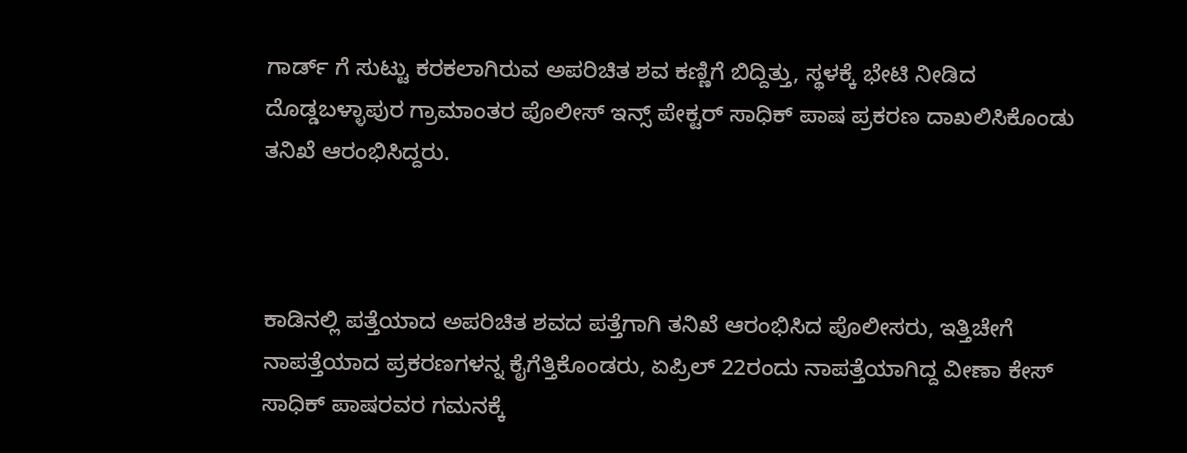ಗಾರ್ಡ್ ಗೆ ಸುಟ್ಟು ಕರಕಲಾಗಿರುವ ಅಪರಿಚಿತ ಶವ ಕಣ್ಣಿಗೆ ಬಿದ್ದಿತ್ತು, ಸ್ಥಳಕ್ಕೆ ಭೇಟಿ ನೀಡಿದ ದೊಡ್ಡಬಳ್ಳಾಪುರ ಗ್ರಾಮಾಂತರ ಪೊಲೀಸ್ ಇನ್ಸ್ ಪೇಕ್ಟರ್ ಸಾಧಿಕ್ ಪಾಷ ಪ್ರಕರಣ ದಾಖಲಿಸಿಕೊಂಡು ತನಿಖೆ ಆರಂಭಿಸಿದ್ದರು.



ಕಾಡಿನಲ್ಲಿ ಪತ್ತೆಯಾದ ಅಪರಿಚಿತ ಶವದ ಪತ್ತೆಗಾಗಿ ತನಿಖೆ ಆರಂಭಿಸಿದ ಪೊಲೀಸರು, ಇತ್ತಿಚೇಗೆ ನಾಪತ್ತೆಯಾದ ಪ್ರಕರಣಗಳನ್ನ ಕೈಗೆತ್ತಿಕೊಂಡರು, ಏಪ್ರಿಲ್ 22ರಂದು ನಾಪತ್ತೆಯಾಗಿದ್ದ ವೀಣಾ ಕೇಸ್ ಸಾಧಿಕ್ ಪಾಷರವರ ಗಮನಕ್ಕೆ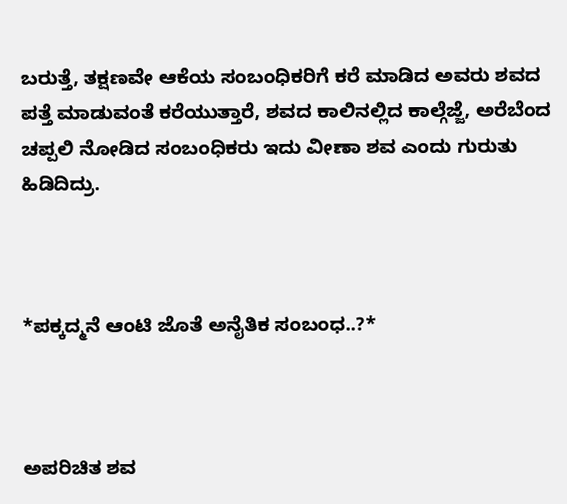ಬರುತ್ತೆ, ತಕ್ಷಣವೇ ಆಕೆಯ ಸಂಬಂಧಿಕರಿಗೆ ಕರೆ ಮಾಡಿದ ಅವರು ಶವದ ಪತ್ತೆ ಮಾಡುವಂತೆ ಕರೆಯುತ್ತಾರೆ, ಶವದ ಕಾಲಿನಲ್ಲಿದ ಕಾಲ್ಗೆಜ್ಜೆ, ಅರೆಬೆಂದ ಚಪ್ಪಲಿ ನೋಡಿದ ಸಂಬಂಧಿಕರು ಇದು ವೀಣಾ ಶವ ಎಂದು ಗುರುತು ಹಿಡಿದಿದ್ರು.



*ಪಕ್ಕದ್ಮನೆ ಆಂಟಿ ಜೊತೆ ಅನೈತಿಕ ಸಂಬಂಧ..?*



ಅಪರಿಚಿತ ಶವ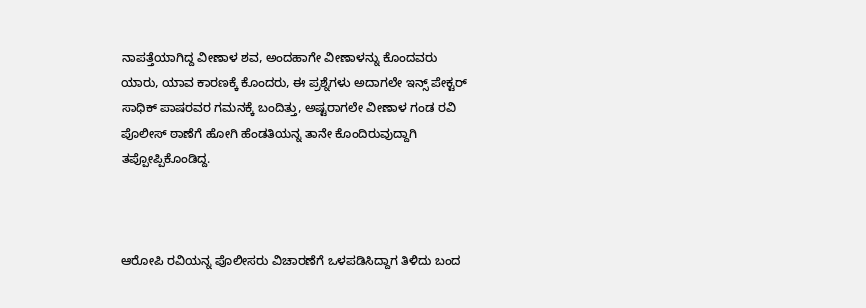ನಾಪತ್ತೆಯಾಗಿದ್ದ ವೀಣಾಳ ಶವ, ಅಂದಹಾಗೇ ವೀಣಾಳನ್ನು ಕೊಂದವರು ಯಾರು, ಯಾವ ಕಾರಣಕ್ಕೆ ಕೊಂದರು, ಈ ಪ್ರಶ್ನೆಗಳು ಅದಾಗಲೇ ಇನ್ಸ್ ಪೇಕ್ಟರ್ ಸಾಧಿಕ್ ಪಾಷರವರ ಗಮನಕ್ಕೆ ಬಂದಿತ್ತು, ಅಷ್ಟರಾಗಲೇ ವೀಣಾಳ ಗಂಡ ರವಿ ಪೊಲೀಸ್ ಠಾಣೆಗೆ ಹೋಗಿ ಹೆಂಡತಿಯನ್ನ ತಾನೇ ಕೊಂದಿರುವುದ್ದಾಗಿ ತಪ್ಪೋಪ್ಪಿಕೊಂಡಿದ್ದ.



ಆರೋಪಿ ರವಿಯನ್ನ ಪೊಲೀಸರು ವಿಚಾರಣೆಗೆ ಒಳಪಡಿಸಿದ್ದಾಗ ತಿಳಿದು ಬಂದ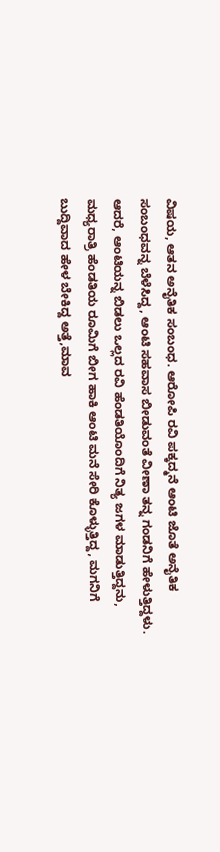ವಿಷಯ, ಆತನ ಅನೈತಿಕ ಸಂಬಂಧ. ಆರೋಪಿ ರವಿ ಪಕ್ಕದ್ಮನೆ ಆಂಟಿ ಜೊತೆ ಅನೈತಿಕ ಸಂಬಂಧವನ್ನ ಬೆಳೆಸಿದ್ದ, ಆಂಟಿ ಸಹವಾಸ ಬೀಡುವಂತೆ ವೀಣಾ ತನ್ನ ಗಂಡನಿಗೆ ಹೇಳುತ್ತಿದ್ದಳು. ಆದರೆ, ಆಂಟಿಯನ್ನ ಬಿಡಲು ಒಲ್ಲದ ರವಿ ಹೆಂಡತಿಯೊಂದಿಗೆ ನಿತ್ಯ ಜಗಳ ಮಾಡುತ್ತಿದ್ದನು, ಮಧ್ಯರಾತ್ರಿ ಹೆಂಡತಿಯ ರೂಮಿಗೆ ಬೀಗ ಹಾಕಿ ಆಂಟಿ ಮನೆ ಸೇರಿ ಕೊಳ್ಳುತ್ತಿದ್ದ, ಮಗನಿಗೆ ಬುದ್ದಿವಾದ ಹೇಳ ಬೇಕಿದ್ದ ಅತ್ತೆ,ಮಾವ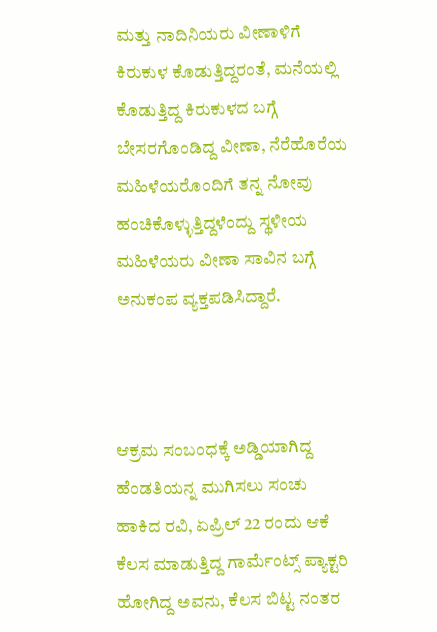ಮತ್ತು ನಾದಿನಿಯರು ವೀಣಾಳಿಗೆ ಕಿರುಕುಳ ಕೊಡುತ್ತಿದ್ದರಂತೆ, ಮನೆಯಲ್ಲಿ ಕೊಡುತ್ತಿದ್ದ ಕಿರುಕುಳದ ಬಗ್ಗೆ ಬೇಸರಗೊಂಡಿದ್ದ ವೀಣಾ, ನೆರೆಹೊರೆಯ ಮಹಿಳೆಯರೊಂದಿಗೆ ತನ್ನ ನೋವು ಹಂಚಿಕೊಳ್ಳುತ್ತಿದ್ದಳೆಂದ್ದು ಸ್ಥಳೀಯ ಮಹಿಳೆಯರು ವೀಣಾ ಸಾವಿನ ಬಗ್ಗೆ ಅನುಕಂಪ ವ್ಯಕ್ತಪಡಿಸಿದ್ದಾರೆ.



ಆಕ್ರಮ ಸಂಬಂಧಕ್ಕೆ ಅಡ್ಡಿಯಾಗಿದ್ದ ಹೆಂಡತಿಯನ್ನ ಮುಗಿಸಲು ಸಂಚು ಹಾಕಿದ ರವಿ, ಏಪ್ರಿಲ್ 22 ರಂದು ಆಕೆ ಕೆಲಸ ಮಾಡುತ್ತಿದ್ದ ಗಾರ್ಮೆಂಟ್ಸ್ ಪ್ಯಾಕ್ಟರಿ ಹೋಗಿದ್ದ ಅವನು, ಕೆಲಸ ಬಿಟ್ಟ ನಂತರ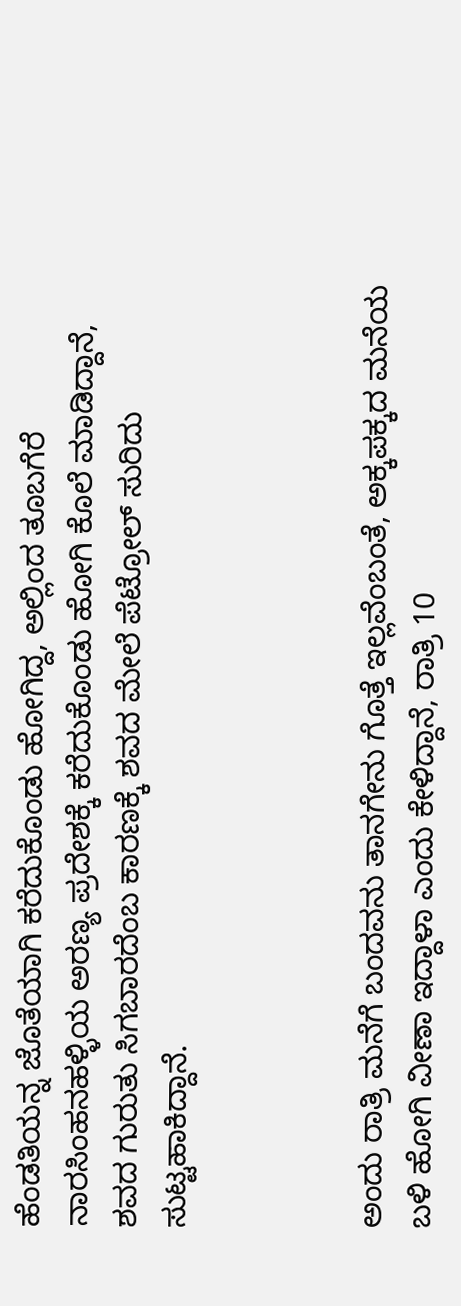ಹೆಂಡತಿಯನ್ನ ಜೊತೆಯಾಗಿ ಕರೆದುಕೊಂಡು ಹೋಗಿದ್ದ, ಅಲ್ಲಿಂದ ತೂಬಗೆರೆ ನಾರಸಿಂಹನಹಳ್ಳಿಯ ಅರಣ್ಯ ಪ್ರದೇಶಕ್ಕೆ ಕರೆದುಕೊಂಡು ಹೋಗಿ ಕೊಲೆ ಮಾಡಿದ್ದಾನೆ, ಶವದ ಗುರುತು ಸಿಗಬಾರದೆಂಬ ಕಾರಣಕ್ಕೆ ಶವದ ಮೇಲೆ ಪೆಟ್ರೋಲ್ ಸುರಿದು ಸುಟ್ಟಹಾಕಿದ್ದಾನೆ.



ಅಂದು ರಾತ್ರಿ ಮನೆಗೆ ಬಂದವನು ತಾನಗೇನು ಗೊತ್ತೆ ಇಲ್ಲವೆಂಬಂತೆ, ಅಕ್ಕಪಕ್ಕದ ಮನೆಯ ಬಳಿ ಹೋಗಿ ವೀಣಾ ಇದ್ದಾಳಾ ಎಂದು ಕೇಳಿದ್ದಾನೆ, ರಾತ್ರಿ 10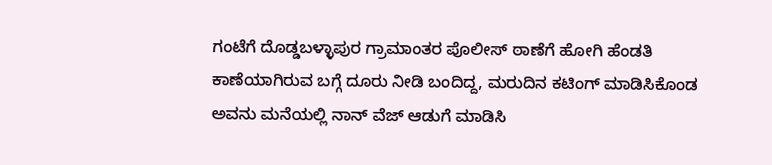ಗಂಟೆಗೆ ದೊಡ್ಡಬಳ್ಳಾಪುರ ಗ್ರಾಮಾಂತರ ಪೊಲೀಸ್ ಠಾಣೆಗೆ ಹೋಗಿ ಹೆಂಡತಿ ಕಾಣೆಯಾಗಿರುವ ಬಗ್ಗೆ ದೂರು ನೀಡಿ ಬಂದಿದ್ದ, ಮರುದಿನ ಕಟಿಂಗ್ ಮಾಡಿಸಿಕೊಂಡ ಅವನು ಮನೆಯಲ್ಲಿ ನಾನ್ ವೆಜ್ ಆಡುಗೆ ಮಾಡಿಸಿ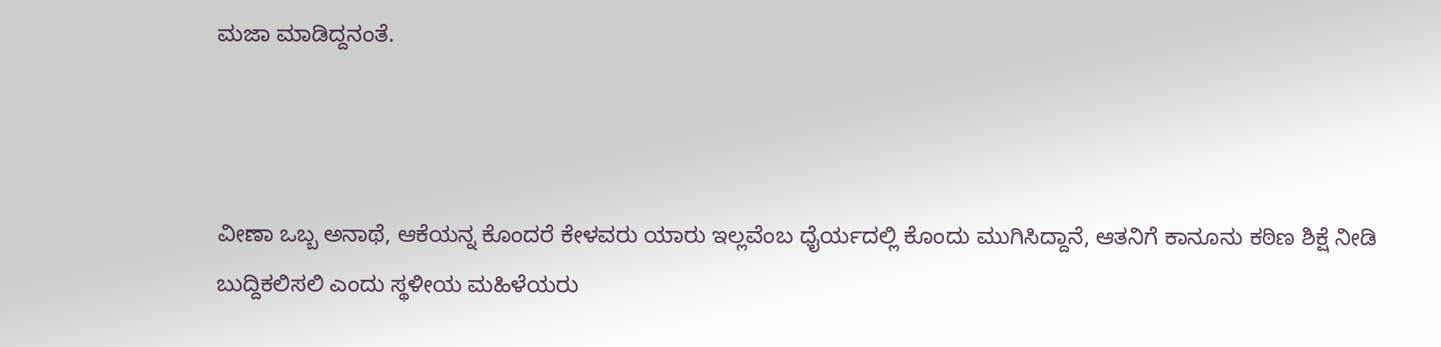ಮಜಾ ಮಾಡಿದ್ದನಂತೆ.



ವೀಣಾ ಒಬ್ಬ ಅನಾಥೆ, ಆಕೆಯನ್ನ ಕೊಂದರೆ ಕೇಳವರು ಯಾರು ಇಲ್ಲವೆಂಬ ಧೈರ್ಯದಲ್ಲಿ ಕೊಂದು ಮುಗಿಸಿದ್ದಾನೆ, ಆತನಿಗೆ ಕಾನೂನು ಕಠಿಣ ಶಿಕ್ಷೆ ನೀಡಿ ಬುದ್ದಿಕಲಿಸಲಿ ಎಂದು ಸ್ಥಳೀಯ ಮಹಿಳೆಯರು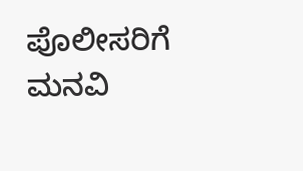ಪೊಲೀಸರಿಗೆ ಮನವಿ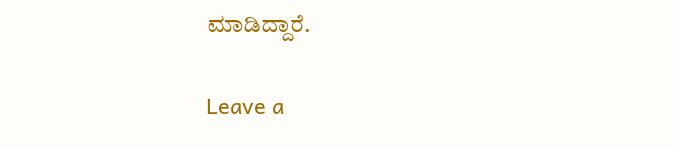ಮಾಡಿದ್ದಾರೆ.

Leave a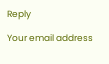Reply

Your email address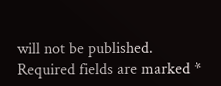will not be published. Required fields are marked *